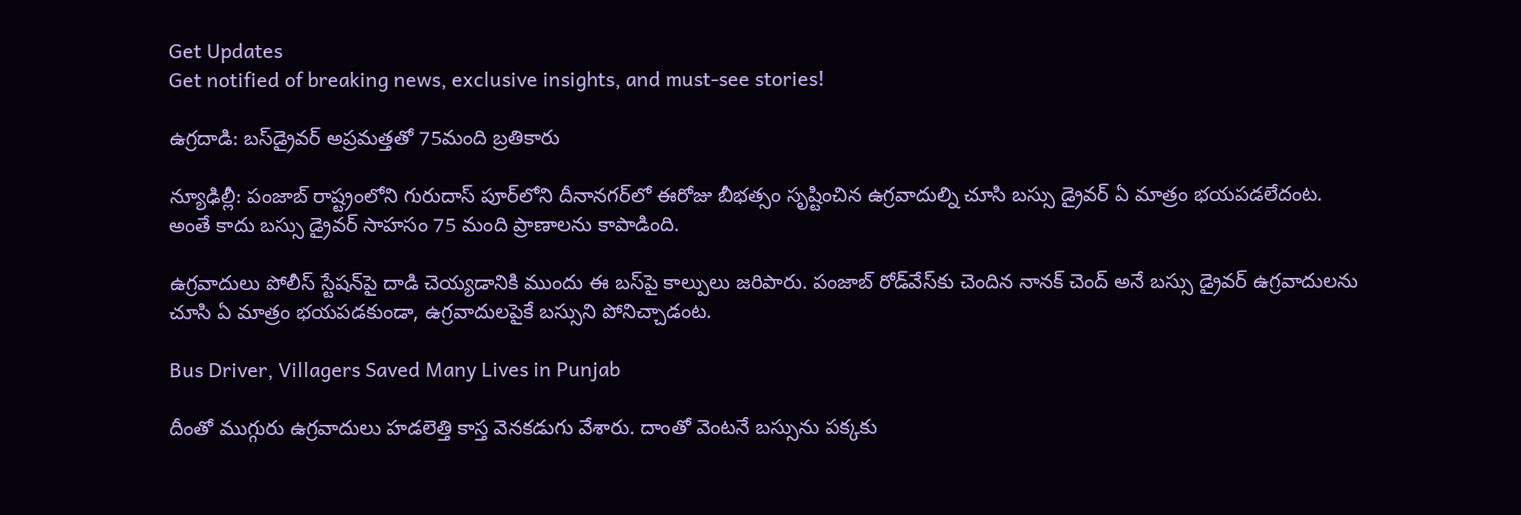Get Updates
Get notified of breaking news, exclusive insights, and must-see stories!

ఉగ్రదాడి: బస్‌డ్రైవర్ అప్రమత్తతో 75మంది బ్రతికారు

న్యూఢిల్లీ: పంజాబ్ రాష్ట్రంలోని గురుదాస్‌ పూర్‌లోని దీనానగర్‌లో ఈరోజు బీభత్సం సృష్టించిన ఉగ్రవాదుల్ని చూసి బస్సు డ్రైవర్ ఏ మాత్రం భయపడలేదంట. అంతే కాదు బస్సు డ్రైవర్ సాహసం 75 మంది ప్రాణాలను కాపాడింది.

ఉగ్రవాదులు పోలీస్ స్టేషన్‌పై దాడి చెయ్యడానికి ముందు ఈ బస్‌పై కాల్పులు జరిపారు. పంజాబ్ రోడ్‌వేస్‌కు చెందిన నానక్ చెంద్ అనే బస్సు డ్రైవర్ ఉగ్రవాదులను చూసి ఏ మాత్రం భయపడకుండా, ఉగ్రవాదులపైకే బస్సుని పోనిచ్చాడంట.

Bus Driver, Villagers Saved Many Lives in Punjab

దీంతో ముగ్గురు ఉగ్రవాదులు హడలెత్తి కాస్త వెనకడుగు వేశారు. దాంతో వెంటనే బస్సును పక్కకు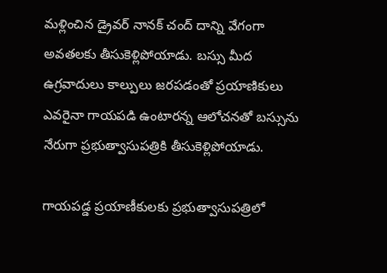మళ్లించిన డ్రైవర్ నానక్ చంద్ దాన్ని వేగంగా అవతలకు తీసుకెళ్లిపోయాడు. బస్సు మీద ఉగ్రవాదులు కాల్పులు జరపడంతో ప్రయాణికులు ఎవరైనా గాయపడి ఉంటారన్న ఆలోచనతో బస్సును నేరుగా ప్రభుత్వాసుపత్రికి తీసుకెళ్లిపోయాడు.

గాయపడ్డ ప్రయాణీకులకు ప్రభుత్వాసుపత్రిలో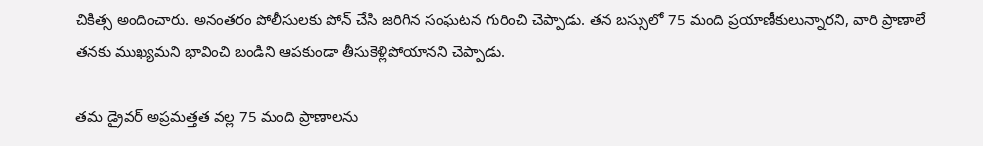చికిత్స అందించారు. అనంతరం పోలీసులకు పోన్ చేసి జరిగిన సంఘటన గురించి చెప్పాడు. తన బస్సులో 75 మంది ప్రయాణీకులున్నారని, వారి ప్రాణాలే తనకు ముఖ్యమని భావించి బండిని ఆపకుండా తీసుకెళ్లిపోయానని చెప్పాడు.

తమ డ్రైవర్ అప్రమత్తత వల్ల 75 మంది ప్రాణాలను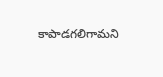కాపాడగలిగామని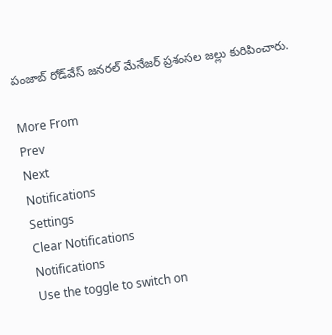పంజాబ్ రోడ్‌వేస్ జనరల్ మేనేజర్ ప్రశంసల జల్లు కురిపించారు.

More From
Prev
Next
Notifications
Settings
Clear Notifications
Notifications
Use the toggle to switch on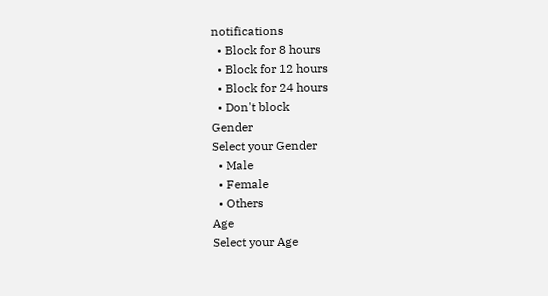notifications
  • Block for 8 hours
  • Block for 12 hours
  • Block for 24 hours
  • Don't block
Gender
Select your Gender
  • Male
  • Female
  • Others
Age
Select your Age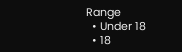Range
  • Under 18
  • 18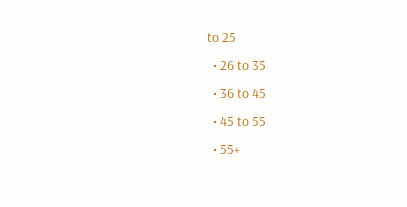to 25
  • 26 to 35
  • 36 to 45
  • 45 to 55
  • 55+